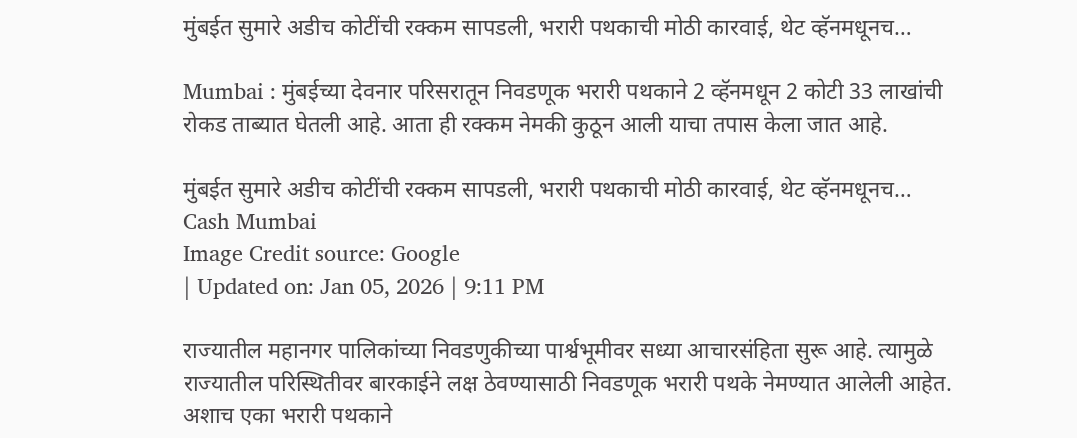मुंबईत सुमारे अडीच कोटींची रक्कम सापडली, भरारी पथकाची मोठी कारवाई, थेट व्हॅनमधूनच…

Mumbai : मुंबईच्या देवनार परिसरातून निवडणूक भरारी पथकाने 2 व्हॅनमधून 2 कोटी 33 लाखांची रोकड ताब्यात घेतली आहे. आता ही रक्कम नेमकी कुठून आली याचा तपास केला जात आहे.

मुंबईत सुमारे अडीच कोटींची रक्कम सापडली, भरारी पथकाची मोठी कारवाई, थेट व्हॅनमधूनच…
Cash Mumbai
Image Credit source: Google
| Updated on: Jan 05, 2026 | 9:11 PM

राज्यातील महानगर पालिकांच्या निवडणुकीच्या पार्श्वभूमीवर सध्या आचारसंहिता सुरू आहे. त्यामुळे राज्यातील परिस्थितीवर बारकाईने लक्ष ठेवण्यासाठी निवडणूक भरारी पथके नेमण्यात आलेली आहेत. अशाच एका भरारी पथकाने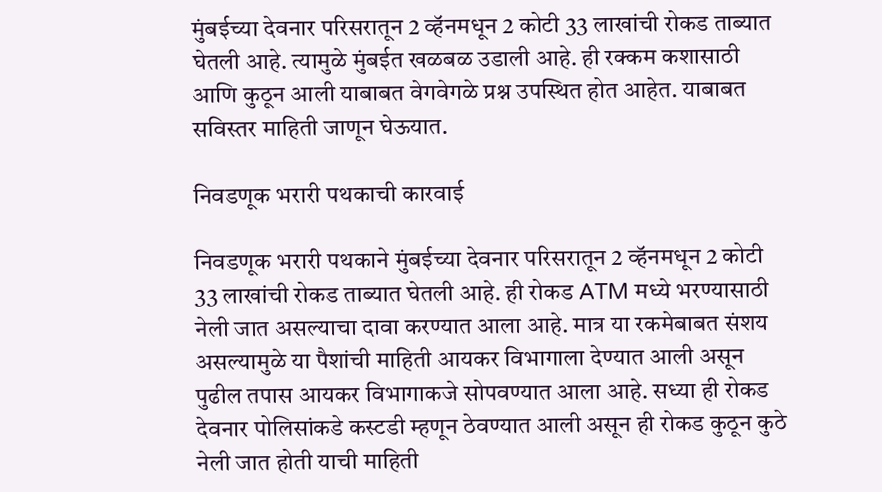मुंबईच्या देवनार परिसरातून 2 व्हॅनमधून 2 कोटी 33 लाखांची रोकड ताब्यात घेतली आहे. त्यामुळे मुंबईत खळबळ उडाली आहे. ही रक्कम कशासाठी आणि कुठून आली याबाबत वेगवेगळे प्रश्न उपस्थित होत आहेत. याबाबत सविस्तर माहिती जाणून घेऊयात.

निवडणूक भरारी पथकाची कारवाई

निवडणूक भरारी पथकाने मुंबईच्या देवनार परिसरातून 2 व्हॅनमधून 2 कोटी 33 लाखांची रोकड ताब्यात घेतली आहे. ही रोकड ATM मध्ये भरण्यासाठी नेली जात असल्याचा दावा करण्यात आला आहे. मात्र या रकमेबाबत संशय असल्यामुळे या पैशांची माहिती आयकर विभागाला देण्यात आली असून पुढील तपास आयकर विभागाकजे सोपवण्यात आला आहे. सध्या ही रोकड देवनार पोलिसांकडे कस्टडी म्हणून ठेवण्यात आली असून ही रोकड कुठून कुठे नेली जात होती याची माहिती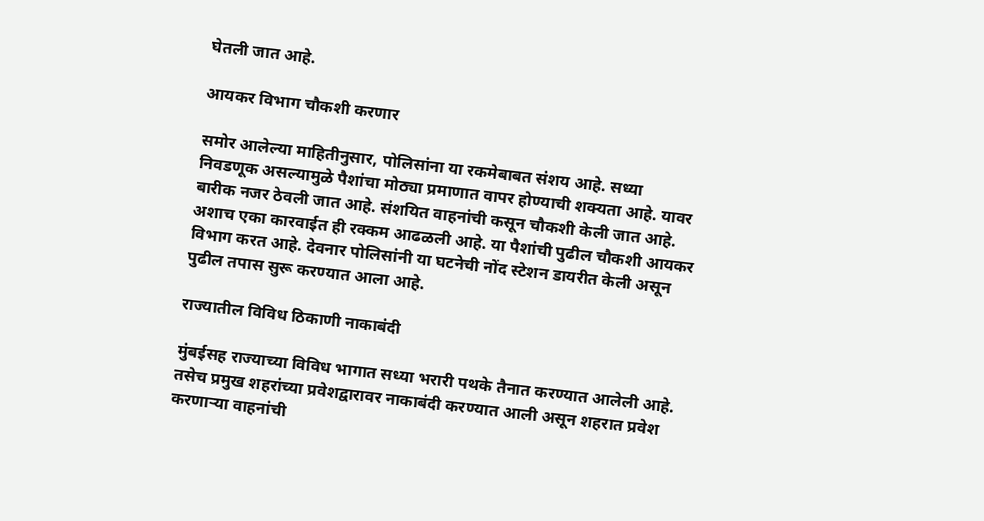घेतली जात आहे.

आयकर विभाग चौकशी करणार

समोर आलेल्या माहितीनुसार, पोलिसांना या रकमेबाबत संशय आहे. सध्या निवडणूक असल्यामुळे पैशांचा मोठ्या प्रमाणात वापर होण्याची शक्यता आहे. यावर बारीक नजर ठेवली जात आहे. संशयित वाहनांची कसून चौकशी केली जात आहे. अशाच एका कारवाईत ही रक्कम आढळली आहे. या पैशांची पुढील चौकशी आयकर विभाग करत आहे. देवनार पोलिसांनी या घटनेची नोंद स्टेशन डायरीत केली असून पुढील तपास सुरू करण्यात आला आहे.

राज्यातील विविध ठिकाणी नाकाबंदी

मुंबईसह राज्याच्या विविध भागात सध्या भरारी पथके तैनात करण्यात आलेली आहे. तसेच प्रमुख शहरांच्या प्रवेशद्वारावर नाकाबंदी करण्यात आली असून शहरात प्रवेश करणाऱ्या वाहनांची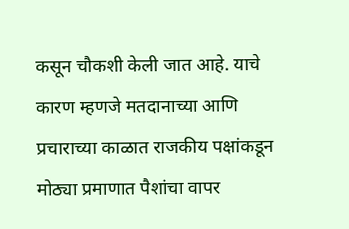कसून चौकशी केली जात आहे. याचे कारण म्हणजे मतदानाच्या आणि प्रचाराच्या काळात राजकीय पक्षांकडून मोठ्या प्रमाणात पैशांचा वापर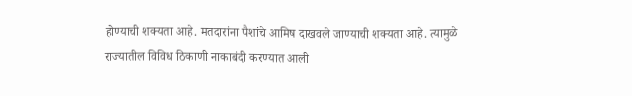होण्याची शक्यता आहे. मतदारांना पैशांचे आमिष दाखवले जाण्याची शक्यता आहे. त्यामुळे राज्यातील विविध ठिकाणी नाकाबंदी करण्यात आली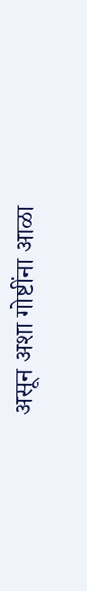असून अशा गोष्टींना आळा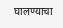घालण्याचा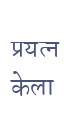प्रयत्न केला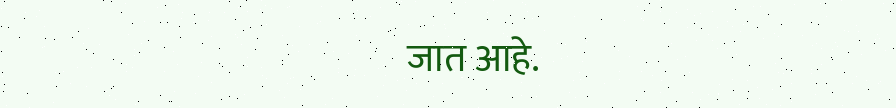जात आहे.